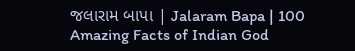જલારામ બાપા | Jalaram Bapa | 100 Amazing Facts of Indian God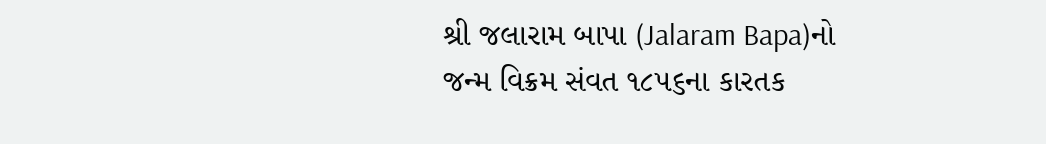શ્રી જલારામ બાપા (Jalaram Bapa)નો જન્મ વિક્રમ સંવત ૧૮૫૬ના કારતક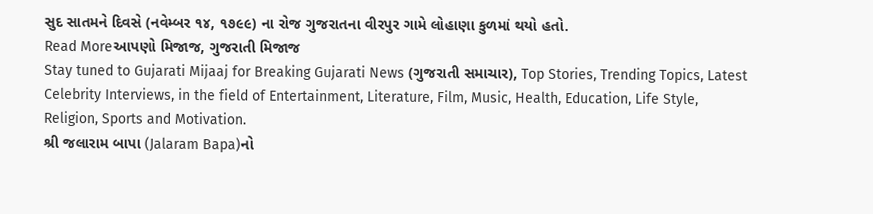સુદ સાતમને દિવસે (નવેમ્બર ૧૪, ૧૭૯૯) ના રોજ ગુજરાતના વીરપુર ગામે લોહાણા કુળમાં થયો હતો.
Read Moreઆપણો મિજાજ, ગુજરાતી મિજાજ
Stay tuned to Gujarati Mijaaj for Breaking Gujarati News (ગુજરાતી સમાચાર), Top Stories, Trending Topics, Latest Celebrity Interviews, in the field of Entertainment, Literature, Film, Music, Health, Education, Life Style, Religion, Sports and Motivation.
શ્રી જલારામ બાપા (Jalaram Bapa)નો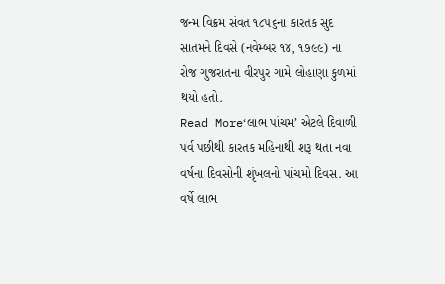જન્મ વિક્રમ સંવત ૧૮૫૬ના કારતક સુદ સાતમને દિવસે (નવેમ્બર ૧૪, ૧૭૯૯) ના રોજ ગુજરાતના વીરપુર ગામે લોહાણા કુળમાં થયો હતો.
Read More‘લાભ પાંચમ’ એટલે દિવાળી પર્વ પછીથી કારતક મહિનાથી શરૂ થતા નવા વર્ષના દિવસોની શૃંખલનો પાંચમો દિવસ. આ વર્ષે લાભ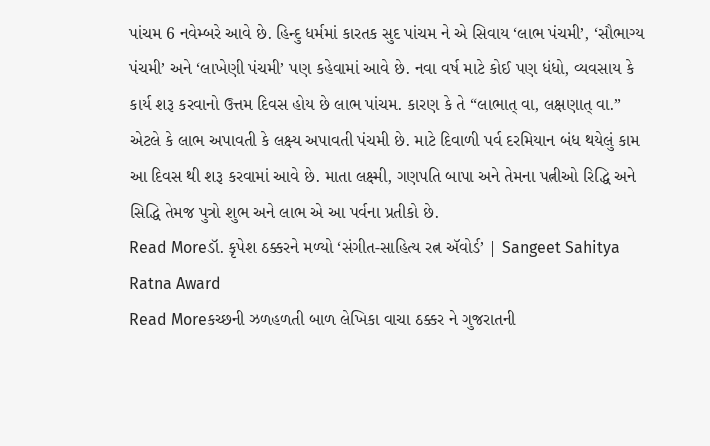પાંચમ 6 નવેમ્બરે આવે છે. હિન્દુ ધર્મમાં કારતક સુદ પાંચમ ને એ સિવાય ‘લાભ પંચમી’, ‘સૌભાગ્ય પંચમી’ અને ‘લાખેણી પંચમી’ પણ કહેવામાં આવે છે. નવા વર્ષ માટે કોઈ પણ ધંધો, વ્યવસાય કે કાર્ય શરૂ કરવાનો ઉત્તમ દિવસ હોય છે લાભ પાંચમ. કારણ કે તે “લાભાત્ વા, લક્ષણાત્ વા.” એટલે કે લાભ અપાવતી કે લક્ષ્ય અપાવતી પંચમી છે. માટે દિવાળી પર્વ દરમિયાન બંધ થયેલું કામ આ દિવસ થી શરૂ કરવામાં આવે છે. માતા લક્ષ્મી, ગણપતિ બાપા અને તેમના પત્નીઓ રિદ્ધિ અને સિદ્ધિ તેમજ પુત્રો શુભ અને લાભ એ આ પર્વના પ્રતીકો છે.
Read Moreડૉ. કૃપેશ ઠક્કરને મળ્યો ‘સંગીત-સાહિત્ય રત્ન ઍવોર્ડ’ | Sangeet Sahitya Ratna Award
Read Moreકચ્છની ઝળહળતી બાળ લેખિકા વાચા ઠક્કર ને ગુજરાતની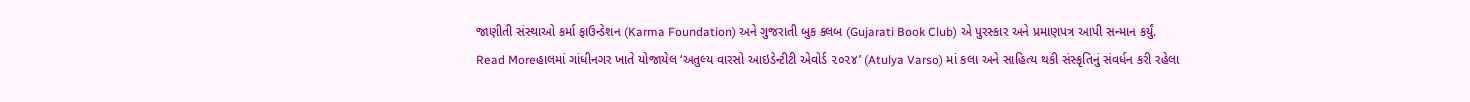જાણીતી સંસ્થાઓ કર્મા ફાઉન્ડેશન (Karma Foundation) અને ગુજરાતી બુક ક્લબ (Gujarati Book Club) એ પુરસ્કાર અને પ્રમાણપત્ર આપી સન્માન કર્યું.
Read Moreહાલમાં ગાંધીનગર ખાતે યોજાયેલ ‘અતુલ્ય વારસો આઇડેન્ટીટી એવોર્ડ ૨૦૨૪’ (Atulya Varso) માં કલા અને સાહિત્ય થકી સંસ્કૃતિનું સંવર્ધન કરી રહેલા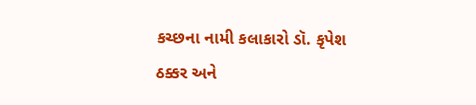કચ્છના નામી કલાકારો ડૉ. કૃપેશ ઠક્કર અને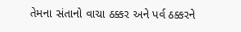તેમના સંતાનો વાચા ઠક્કર અને પર્વ ઠક્કરને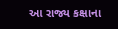આ રાજ્ય કક્ષાના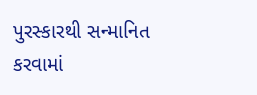પુરસ્કારથી સન્માનિત કરવામાં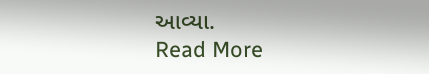આવ્યા.
Read More